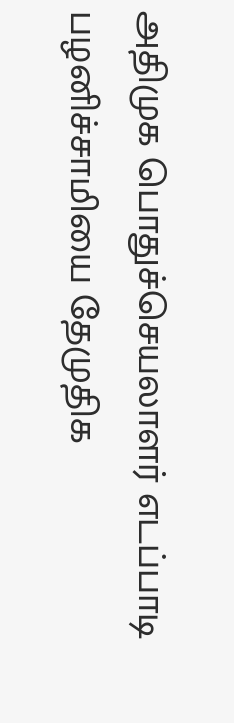அதிமுக பொதுச்செயலாளர் எடப்பாடி பழனிச்சாமியை தேமுதிக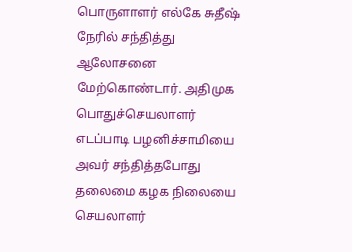பொருளாளர் எல்கே சுதீஷ் நேரில் சந்தித்து ஆலோசனை மேற்கொண்டார். அதிமுக பொதுச்செயலாளர் எடப்பாடி பழனிச்சாமியை அவர் சந்தித்தபோது தலைமை கழக நிலையை செயலாளர்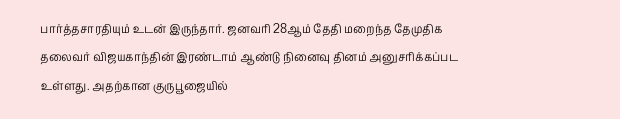பார்த்தசாரதியும் உடன் இருந்தார். ஜனவரி 28ஆம் தேதி மறைந்த தேமுதிக தலைவர் விஜயகாந்தின் இரண்டாம் ஆண்டு நினைவு தினம் அனுசரிக்கப்பட உள்ளது. அதற்கான குருபூஜையில்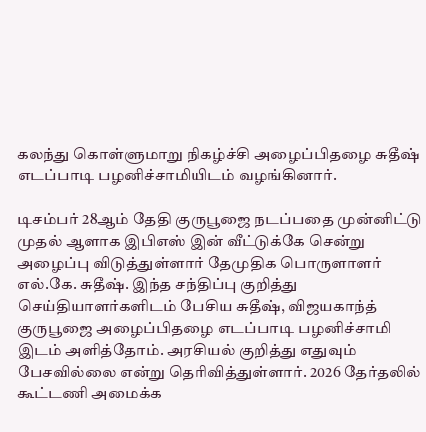கலந்து கொள்ளுமாறு நிகழ்ச்சி அழைப்பிதழை சுதீஷ் எடப்பாடி பழனிச்சாமியிடம் வழங்கினார்.

டிசம்பர் 28ஆம் தேதி குருபூஜை நடப்பதை முன்னிட்டு முதல் ஆளாக இபிஎஸ் இன் வீட்டுக்கே சென்று அழைப்பு விடுத்துள்ளார் தேமுதிக பொருளாளர் எல்.கே. சுதீஷ். இந்த சந்திப்பு குறித்து செய்தியாளர்களிடம் பேசிய சுதீஷ், விஜயகாந்த் குருபூஜை அழைப்பிதழை எடப்பாடி பழனிச்சாமி இடம் அளித்தோம். அரசியல் குறித்து எதுவும் பேசவில்லை என்று தெரிவித்துள்ளார். 2026 தேர்தலில் கூட்டணி அமைக்க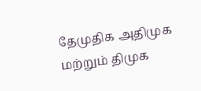தேமுதிக அதிமுக மற்றும் திமுக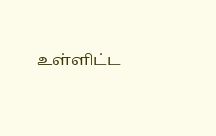உள்ளிட்ட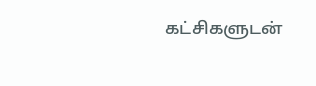கட்சிகளுடன்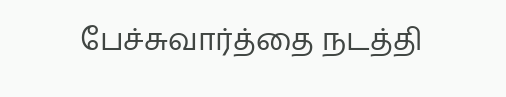பேச்சுவார்த்தை நடத்தி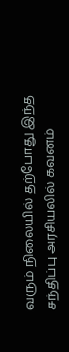வரும் நிலையில் தற்போது இந்த சந்திப்பு அரசியலில் கவனம்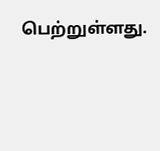பெற்றுள்ளது.